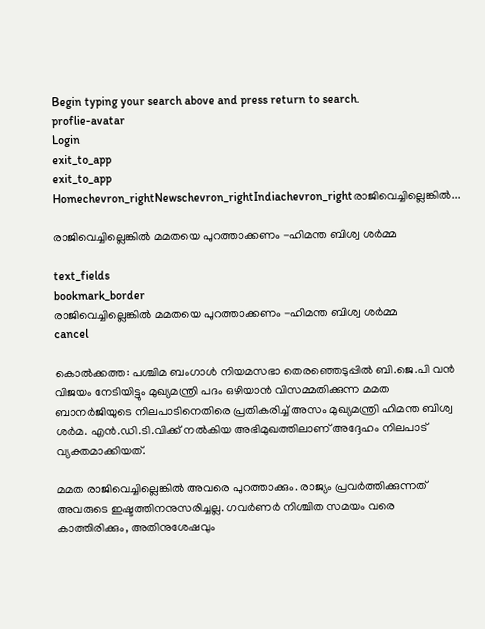Begin typing your search above and press return to search.
proflie-avatar
Login
exit_to_app
exit_to_app
Homechevron_rightNewschevron_rightIndiachevron_rightരാജിവെച്ചില്ലെങ്കിൽ...

രാജിവെച്ചില്ലെങ്കിൽ മമതയെ പുറത്താക്കണം -ഹിമന്ത ബിശ്വ ശർമ്മ

text_fields
bookmark_border
രാജിവെച്ചില്ലെങ്കിൽ മമതയെ പുറത്താക്കണം -ഹിമന്ത ബിശ്വ ശർമ്മ
cancel

കൊൽക്കത്ത: പശ്ചിമ ബംഗാൾ നിയമസഭാ തെരഞ്ഞെടുപ്പിൽ ബി.ജെ.പി വൻ വിജയം നേടിയിട്ടും മുഖ്യമന്ത്രി പദം ഒഴിയാൻ വിസമ്മതിക്കുന്ന മമത ബാനർജിയുടെ നിലപാടിനെതിരെ പ്രതികരിച്ച് അസം മുഖ്യമന്ത്രി ഹിമന്ത ബിശ്വ ശർമ. എൻ.ഡി.ടി.വിക്ക് നൽകിയ അഭിമുഖത്തിലാണ് അദ്ദേഹം നിലപാട് വ്യക്തമാക്കിയത്.

മമത രാജിവെച്ചില്ലെങ്കിൽ അവരെ പുറത്താക്കും. രാജ്യം പ്രവർത്തിക്കുന്നത് അവരുടെ ഇഷ്ടത്തിനനുസരിച്ചല്ല. ഗവർണർ നിശ്ചിത സമയം വരെ കാത്തിരിക്കും, അതിനുശേഷവും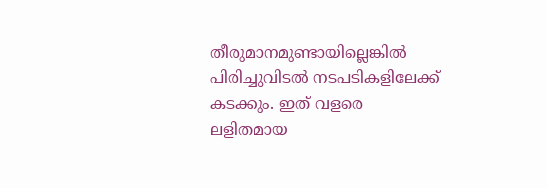തീരുമാനമുണ്ടായില്ലെങ്കിൽ പിരിച്ചുവിടൽ നടപടികളിലേക്ക് കടക്കും. ഇത് വളരെ ലളിതമായ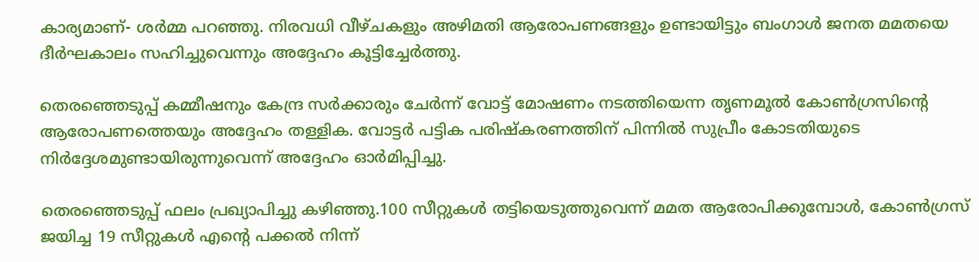കാര്യമാണ്- ശർമ്മ പറഞ്ഞു. നിരവധി വീഴ്ചകളും അഴിമതി ആരോപണങ്ങളും ഉണ്ടായിട്ടും ബംഗാൾ ജനത മമതയെ ദീർഘകാലം സഹിച്ചുവെന്നും അദ്ദേഹം കൂട്ടിച്ചേർത്തു.

തെരഞ്ഞെടുപ്പ് കമ്മീഷനും കേന്ദ്ര സർക്കാരും ചേർന്ന് വോട്ട് മോഷണം നടത്തിയെന്ന തൃണമൂൽ കോൺഗ്രസിന്റെ ആരോപണത്തെയും അദ്ദേഹം തള്ളിക. വോട്ടർ പട്ടിക പരിഷ്കരണത്തിന് പിന്നിൽ സുപ്രീം കോടതിയുടെ നിർദ്ദേശമുണ്ടായിരുന്നുവെന്ന് അദ്ദേഹം ഓർമിപ്പിച്ചു.

തെരഞ്ഞെടുപ്പ് ഫലം പ്രഖ്യാപിച്ചു കഴിഞ്ഞു.100 സീറ്റുകൾ തട്ടിയെടുത്തുവെന്ന് മമത ആരോപിക്കുമ്പോൾ, കോൺഗ്രസ് ജയിച്ച 19 സീറ്റുകൾ എന്റെ പക്കൽ നിന്ന്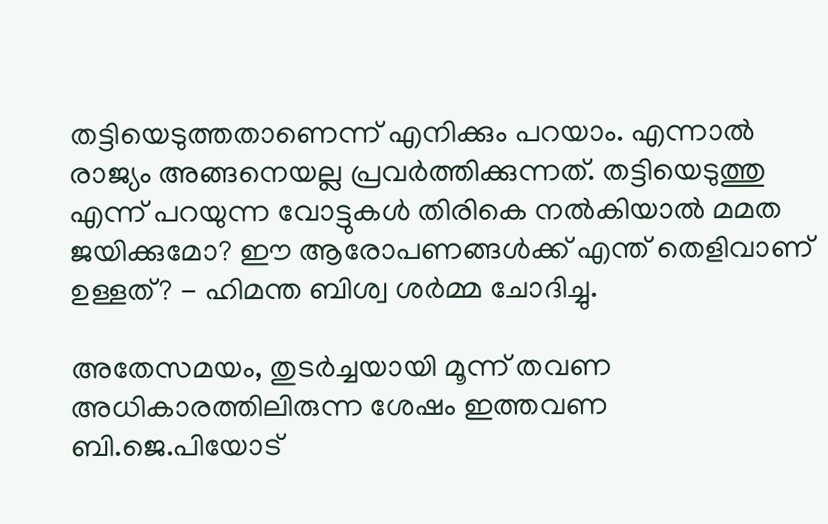തട്ടിയെടുത്തതാണെന്ന് എനിക്കും പറയാം. എന്നാൽ രാജ്യം അങ്ങനെയല്ല പ്രവർത്തിക്കുന്നത്. തട്ടിയെടുത്തു എന്ന് പറയുന്ന വോട്ടുകൾ തിരികെ നൽകിയാൽ മമത ജയിക്കുമോ? ഈ ആരോപണങ്ങൾക്ക് എന്ത് തെളിവാണ് ഉള്ളത്? - ഹിമന്ത ബിശ്വ ശർമ്മ ചോദിച്ചു.

അതേസമയം, തുടർച്ചയായി മൂന്ന് തവണ അധികാരത്തിലിരുന്ന ശേഷം ഇത്തവണ ബി.ജെ.പിയോട്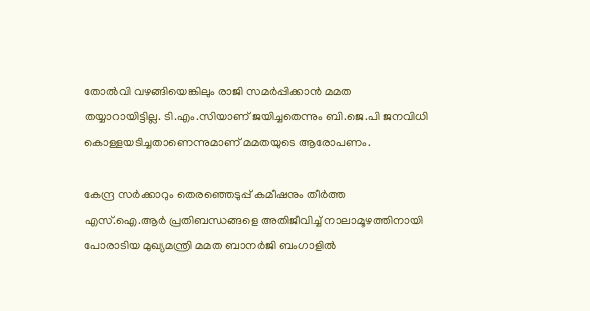തോൽവി വഴങ്ങിയെങ്കിലും രാജി സമർപ്പിക്കാൻ മമത തയ്യാറായിട്ടില്ല. ടി.എം.സിയാണ് ജയിച്ചതെന്നും ബി.ജെ.പി ജനവിധി കൊള്ളയടിച്ചതാണെന്നുമാണ് മമതയുടെ ആരോപണം.

കേന്ദ്ര സർക്കാറും തെരഞ്ഞെടുപ്പ് കമീഷനും തീർത്ത എസ്.ഐ.ആർ പ്രതിബന്ധങ്ങളെ അതിജീവിച്ച് നാലാമൂഴത്തിനായി പോരാടിയ മുഖ്യമന്ത്രി മമത ബാനർജി ബംഗാളിൽ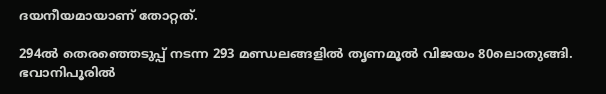ദയനീയമായാണ് തോറ്റത്.

294ൽ തെരഞ്ഞെടുപ്പ് നടന്ന 293 മണ്ഡലങ്ങളിൽ തൃണമൂൽ വിജയം 80ലൊതുങ്ങി. ഭവാനിപൂരിൽ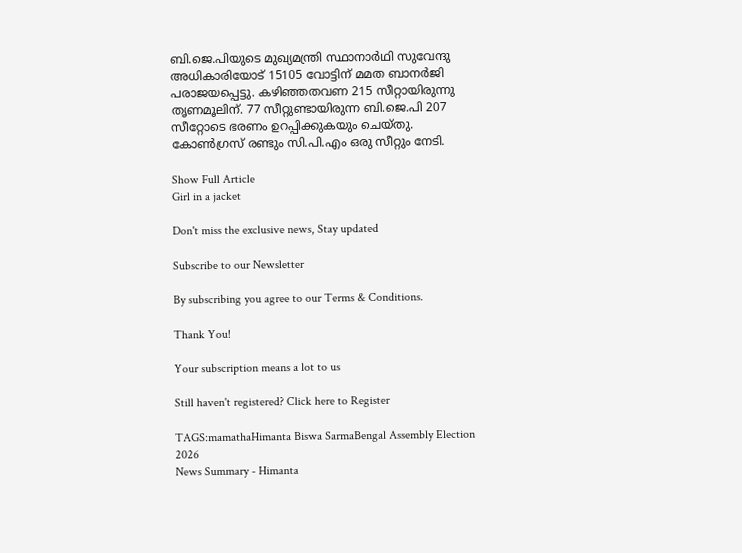ബി.ജെ.പിയുടെ മുഖ്യമന്ത്രി സ്ഥാനാർഥി സുവേന്ദു അധികാരിയോട് 15105 വോട്ടിന് മമത ബാനർജി പരാജയപ്പെട്ടു. കഴിഞ്ഞതവണ 215 സീറ്റായിരുന്നു തൃണമൂലിന്. 77 സീറ്റുണ്ടായിരുന്ന ബി.ജെ.പി 207 സീറ്റോടെ ഭരണം ഉറപ്പിക്കുകയും ചെയ്തു. കോൺഗ്രസ് രണ്ടും സി.പി.എം ഒരു സീറ്റും നേടി.

Show Full Article
Girl in a jacket

Don't miss the exclusive news, Stay updated

Subscribe to our Newsletter

By subscribing you agree to our Terms & Conditions.

Thank You!

Your subscription means a lot to us

Still haven't registered? Click here to Register

TAGS:mamathaHimanta Biswa SarmaBengal Assembly Election 2026
News Summary - Himanta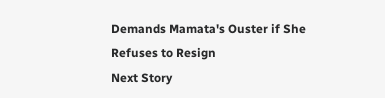Demands Mamata's Ouster if She Refuses to Resign
Next Story